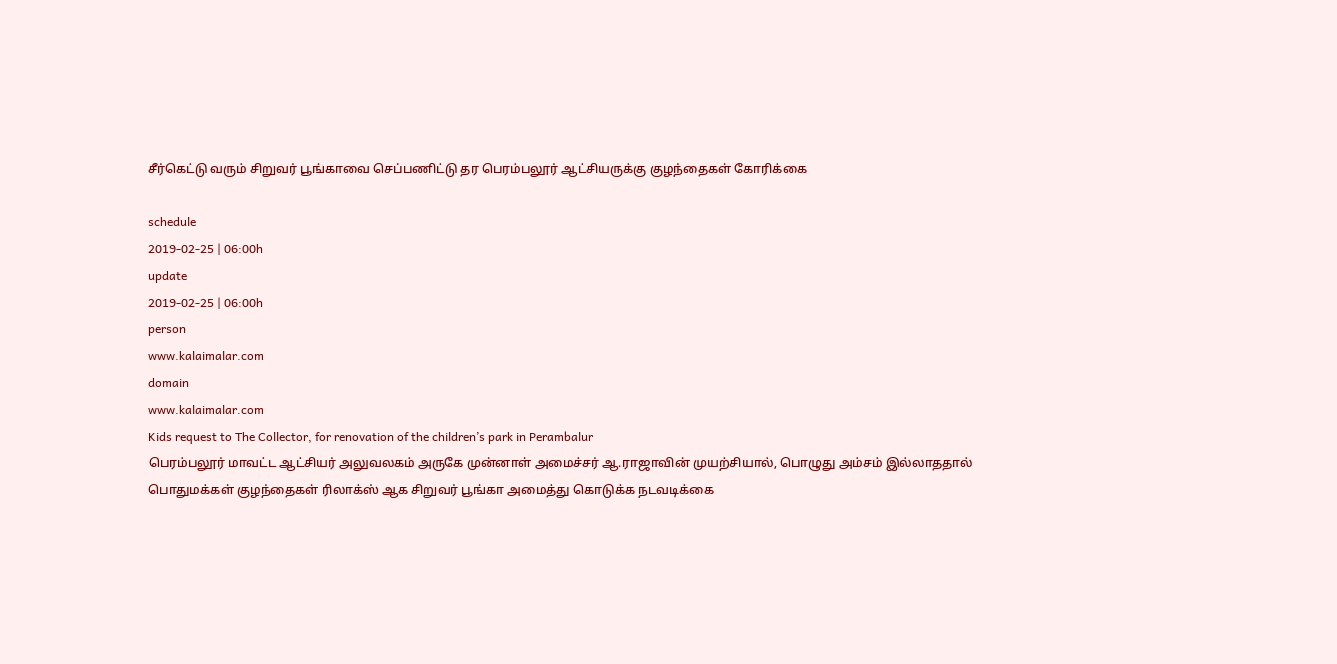சீர்கெட்டு வரும் சிறுவர் பூங்காவை செப்பணிட்டு தர பெரம்பலூர் ஆட்சியருக்கு குழந்தைகள் கோரிக்கை

schedule
2019-02-25 | 06:00h
update
2019-02-25 | 06:00h
person
www.kalaimalar.com
domain
www.kalaimalar.com
Kids request to The Collector, for renovation of the children’s park in Perambalur
பெரம்பலூர் மாவட்ட ஆட்சியர் அலுவலகம் அருகே முன்னாள் அமைச்சர் ஆ.ராஜாவின் முயற்சியால், பொழுது அம்சம் இல்லாததால் பொதுமக்கள் குழந்தைகள் ரிலாக்ஸ் ஆக சிறுவர் பூங்கா அமைத்து கொடுக்க நடவடிக்கை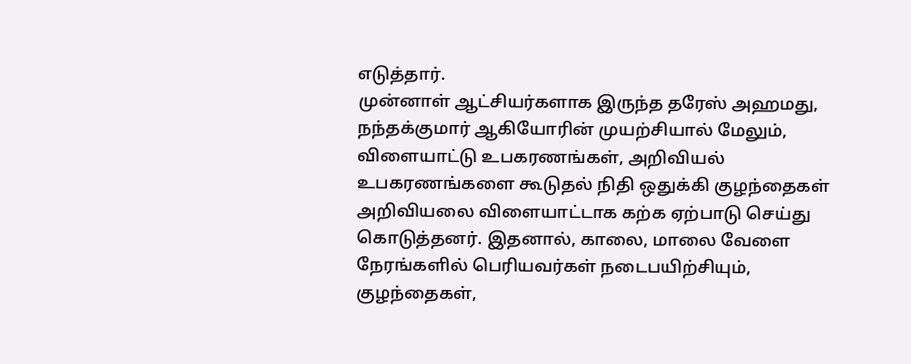எடுத்தார்.
முன்னாள் ஆட்சியர்களாக இருந்த தரேஸ் அஹமது, நந்தக்குமார் ஆகியோரின் முயற்சியால் மேலும், விளையாட்டு உபகரணங்கள், அறிவியல் உபகரணங்களை கூடுதல் நிதி ஒதுக்கி குழந்தைகள் அறிவியலை விளையாட்டாக கற்க ஏற்பாடு செய்து கொடுத்தனர். இதனால், காலை, மாலை வேளை நேரங்களில் பெரியவர்கள் நடைபயிற்சியும், குழந்தைகள்,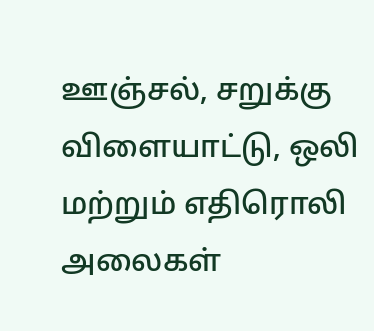ஊஞ்சல், சறுக்கு விளையாட்டு, ஒலி மற்றும் எதிரொலி அலைகள்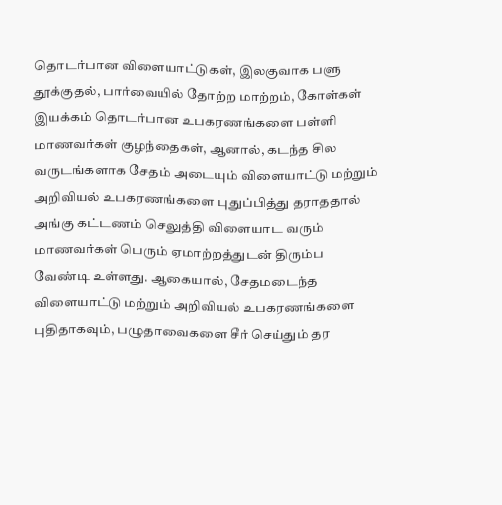தொடர்பான விளையாட்டுகள், இலகுவாக பளு தூக்குதல், பார்வையில் தோற்ற மாற்றம், கோள்கள் இயக்கம் தொடர்பான உபகரணங்களை பள்ளி மாணவர்கள் குழந்தைகள், ஆனால், கடந்த சில வருடங்களாக சேதம் அடையும் விளையாட்டு மற்றும் அறிவியல் உபகரணங்களை புதுப்பித்து தராததால் அங்கு கட்டணம் செலுத்தி விளையாட வரும் மாணவர்கள் பெரும் ஏமாற்றத்துடன் திரும்ப வேண்டி உள்ளது. ஆகையால், சேதமடைந்த விளையாட்டு மற்றும் அறிவியல் உபகரணங்களை புதிதாகவும், பழுதாவைகளை சீர் செய்தும் தர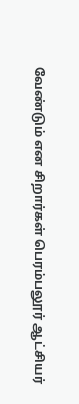வேண்டும் என சிறார்கள் பெரம்பலூர் ஆட்சியர்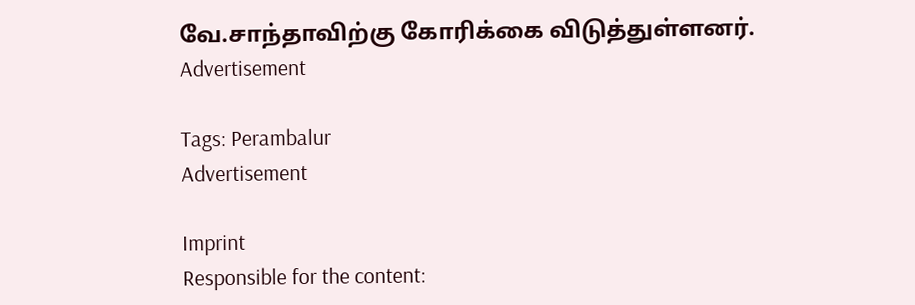வே.சாந்தாவிற்கு கோரிக்கை விடுத்துள்ளனர்.
Advertisement

Tags: Perambalur
Advertisement

Imprint
Responsible for the content: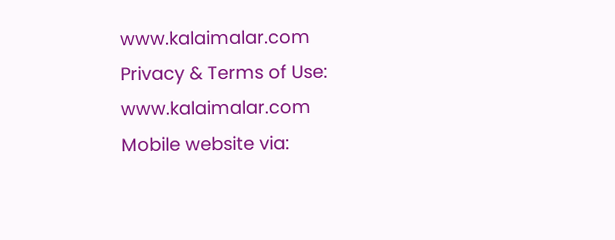www.kalaimalar.com
Privacy & Terms of Use:
www.kalaimalar.com
Mobile website via: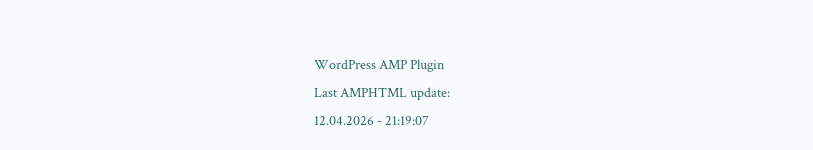WordPress AMP Plugin
Last AMPHTML update:
12.04.2026 - 21:19:07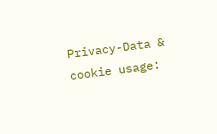Privacy-Data & cookie usage: